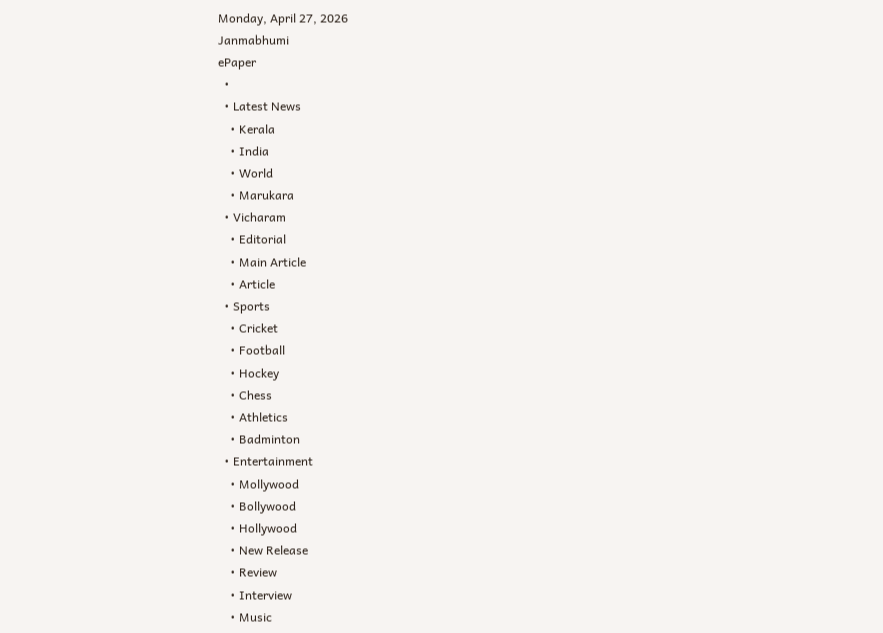Monday, April 27, 2026
Janmabhumi
ePaper
  •
  • Latest News
    • Kerala
    • India
    • World
    • Marukara
  • Vicharam
    • Editorial
    • Main Article
    • Article
  • Sports
    • Cricket
    • Football
    • Hockey
    • Chess
    • Athletics
    • Badminton
  • Entertainment
    • Mollywood
    • Bollywood
    • Hollywood
    • New Release
    • Review
    • Interview
    • Music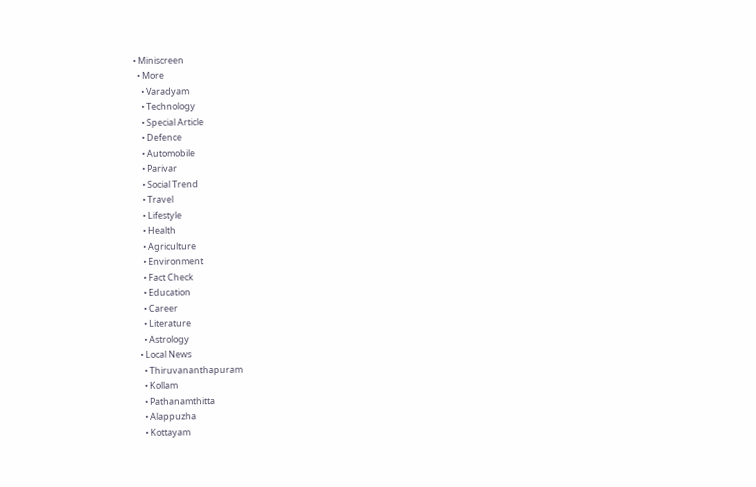• Miniscreen
  • More
    • Varadyam
    • Technology
    • Special Article
    • Defence
    • Automobile
    • Parivar
    • Social Trend
    • Travel
    • Lifestyle
    • Health
    • Agriculture
    • Environment
    • Fact Check
    • Education
    • Career
    • Literature
    • Astrology
  • Local News
    • Thiruvananthapuram
    • Kollam
    • Pathanamthitta
    • Alappuzha
    • Kottayam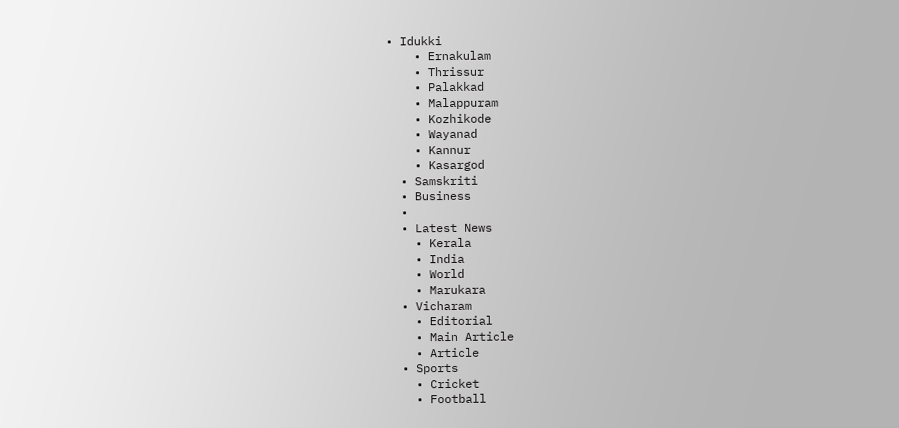• Idukki
    • Ernakulam
    • Thrissur
    • Palakkad
    • Malappuram
    • Kozhikode
    • Wayanad
    • Kannur
    • Kasargod
  • Samskriti
  • Business
  •
  • Latest News
    • Kerala
    • India
    • World
    • Marukara
  • Vicharam
    • Editorial
    • Main Article
    • Article
  • Sports
    • Cricket
    • Football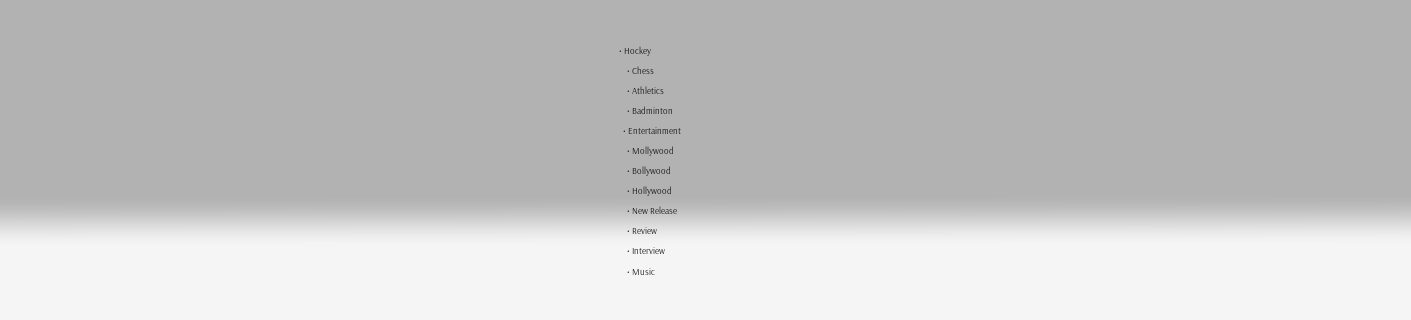• Hockey
    • Chess
    • Athletics
    • Badminton
  • Entertainment
    • Mollywood
    • Bollywood
    • Hollywood
    • New Release
    • Review
    • Interview
    • Music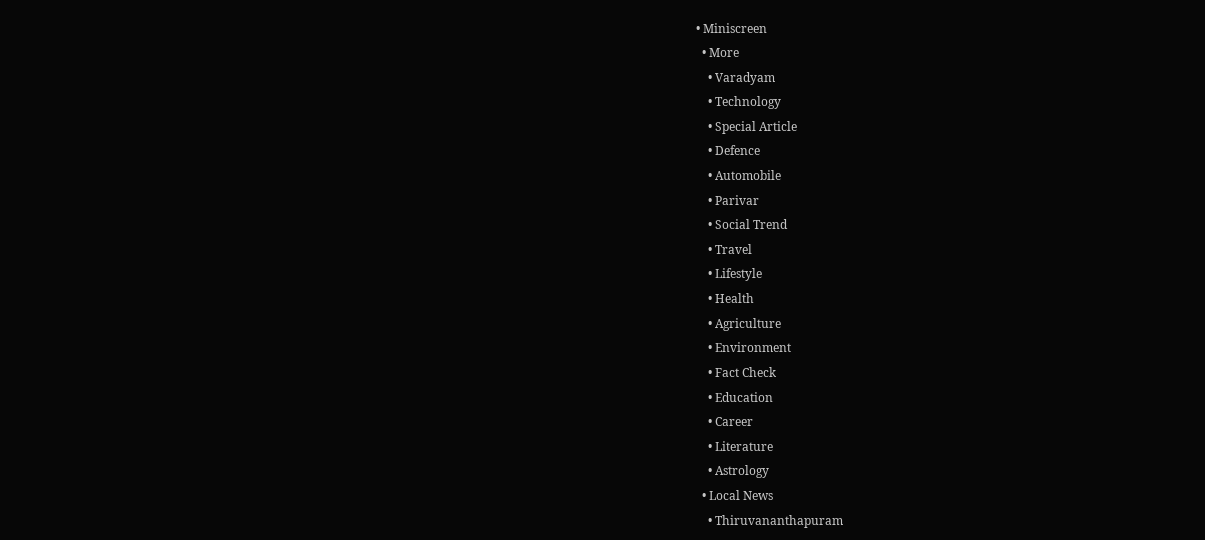• Miniscreen
  • More
    • Varadyam
    • Technology
    • Special Article
    • Defence
    • Automobile
    • Parivar
    • Social Trend
    • Travel
    • Lifestyle
    • Health
    • Agriculture
    • Environment
    • Fact Check
    • Education
    • Career
    • Literature
    • Astrology
  • Local News
    • Thiruvananthapuram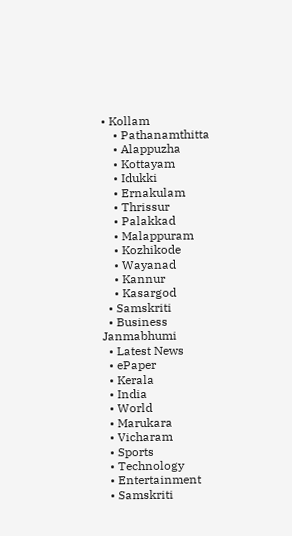• Kollam
    • Pathanamthitta
    • Alappuzha
    • Kottayam
    • Idukki
    • Ernakulam
    • Thrissur
    • Palakkad
    • Malappuram
    • Kozhikode
    • Wayanad
    • Kannur
    • Kasargod
  • Samskriti
  • Business
Janmabhumi
  • Latest News
  • ePaper
  • Kerala
  • India
  • World
  • Marukara
  • Vicharam
  • Sports
  • Technology
  • Entertainment
  • Samskriti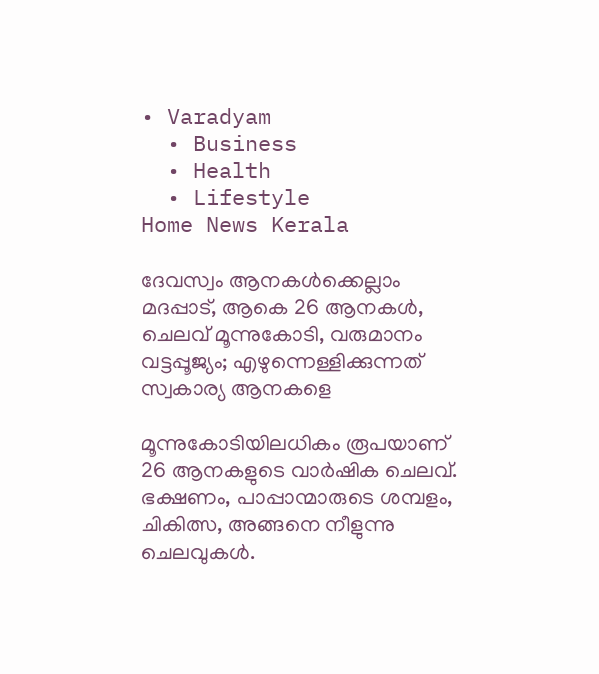• Varadyam
  • Business
  • Health
  • Lifestyle
Home News Kerala

ദേവസ്വം ആനകള്‍ക്കെല്ലാം മദപ്പാട്, ആകെ 26 ആനകള്‍, ചെലവ് മൂന്നുകോടി, വരുമാനം വട്ടപ്പൂജ്യം; എഴുന്നെള്ളിക്കുന്നത് സ്വകാര്യ ആനകളെ

മൂന്നുകോടിയിലധികം രൂപയാണ് 26 ആനകളുടെ വാര്‍ഷിക ചെലവ്. ഭക്ഷണം, പാപ്പാന്മാരുടെ ശമ്പളം, ചികിത്സ, അങ്ങനെ നീളുന്നു ചെലവുകള്‍.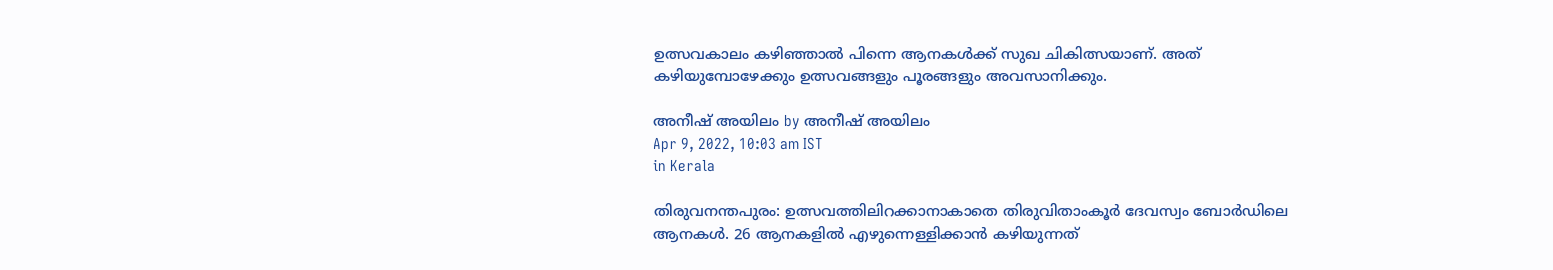ഉത്സവകാലം കഴിഞ്ഞാല്‍ പിന്നെ ആനകള്‍ക്ക് സുഖ ചികിത്സയാണ്. അത് കഴിയുമ്പോഴേക്കും ഉത്സവങ്ങളും പൂരങ്ങളും അവസാനിക്കും.

അനീഷ് അയിലം by അനീഷ് അയിലം
Apr 9, 2022, 10:03 am IST
in Kerala

തിരുവനന്തപുരം: ഉത്സവത്തിലിറക്കാനാകാതെ തിരുവിതാംകൂര്‍ ദേവസ്വം ബോര്‍ഡിലെ ആനകള്‍. 26 ആനകളില്‍ എഴുന്നെള്ളിക്കാന്‍ കഴിയുന്നത്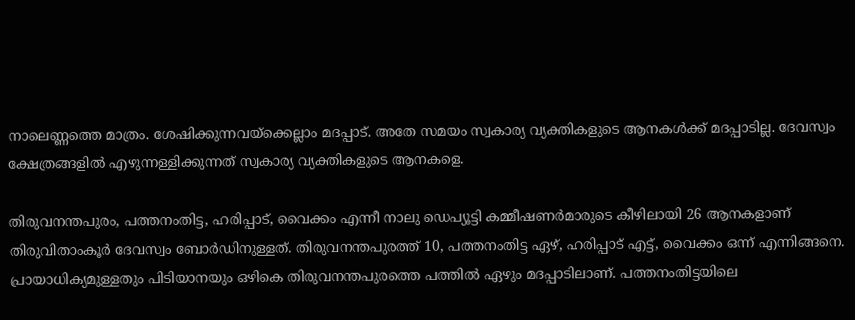നാലെണ്ണത്തെ മാത്രം. ശേഷിക്കുന്നവയ്‌ക്കെല്ലാം മദപ്പാട്. അതേ സമയം സ്വകാര്യ വ്യക്തികളുടെ ആനകള്‍ക്ക് മദപ്പാടില്ല. ദേവസ്വം ക്ഷേത്രങ്ങളില്‍ എഴുന്നള്ളിക്കുന്നത് സ്വകാര്യ വ്യക്തികളുടെ ആനകളെ.

തിരുവനന്തപുരം, പത്തനംതിട്ട, ഹരിപ്പാട്, വൈക്കം എന്നീ നാലു ഡെപ്യൂട്ടി കമ്മീഷണര്‍മാരുടെ കീഴിലായി 26 ആനകളാണ് തിരുവിതാംകൂര്‍ ദേവസ്വം ബോര്‍ഡിനുള്ളത്. തിരുവനന്തപുരത്ത് 10, പത്തനംതിട്ട ഏഴ്, ഹരിപ്പാട് എട്ട്, വൈക്കം ഒന്ന് എന്നിങ്ങനെ. പ്രായാധിക്യമുള്ളതും പിടിയാനയും ഒഴികെ തിരുവനന്തപുരത്തെ പത്തില്‍ ഏഴും മദപ്പാടിലാണ്. പത്തനംതിട്ടയിലെ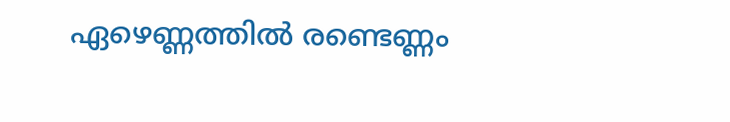ഏഴെണ്ണത്തില്‍ രണ്ടെണ്ണം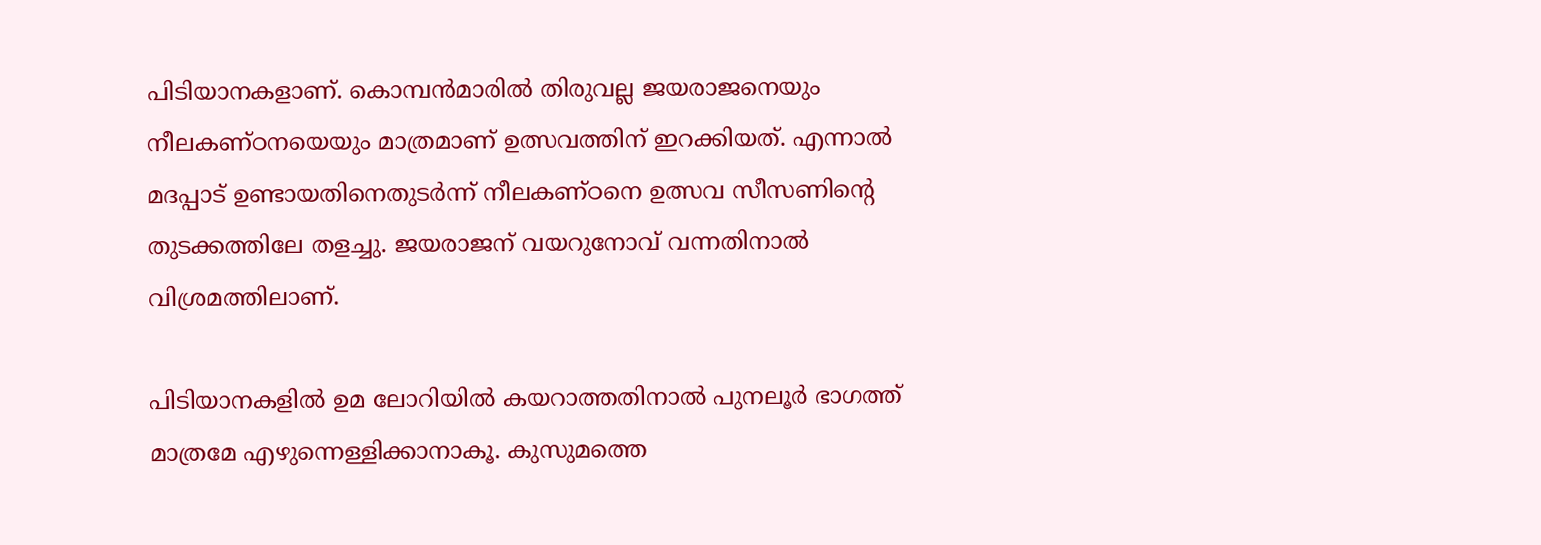പിടിയാനകളാണ്. കൊമ്പന്‍മാരില്‍ തിരുവല്ല ജയരാജനെയും നീലകണ്ഠനയെയും മാത്രമാണ് ഉത്സവത്തിന് ഇറക്കിയത്. എന്നാല്‍ മദപ്പാട് ഉണ്ടായതിനെതുടര്‍ന്ന് നീലകണ്ഠനെ ഉത്സവ സീസണിന്റെ തുടക്കത്തിലേ തളച്ചു. ജയരാജന് വയറുനോവ് വന്നതിനാല്‍ വിശ്രമത്തിലാണ്.

പിടിയാനകളില്‍ ഉമ ലോറിയില്‍ കയറാത്തതിനാല്‍ പുനലൂര്‍ ഭാഗത്ത് മാത്രമേ എഴുന്നെള്ളിക്കാനാകൂ. കുസുമത്തെ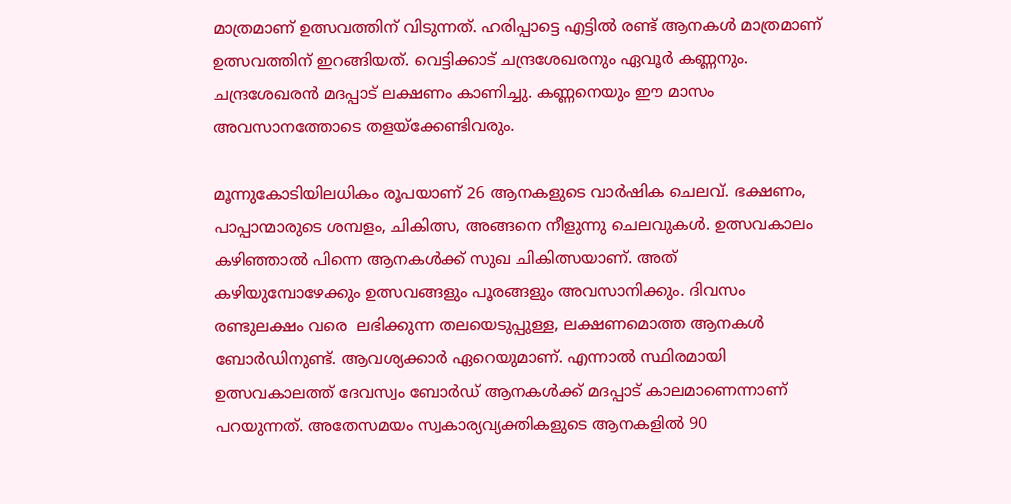മാത്രമാണ് ഉത്സവത്തിന് വിടുന്നത്. ഹരിപ്പാട്ടെ എട്ടില്‍ രണ്ട് ആനകള്‍ മാത്രമാണ് ഉത്സവത്തിന് ഇറങ്ങിയത്. വെട്ടിക്കാട് ചന്ദ്രശേഖരനും ഏവൂര്‍ കണ്ണനും. ചന്ദ്രശേഖരന്‍ മദപ്പാട് ലക്ഷണം കാണിച്ചു. കണ്ണനെയും ഈ മാസം അവസാനത്തോടെ തളയ്‌ക്കേണ്ടിവരും.

മൂന്നുകോടിയിലധികം രൂപയാണ് 26 ആനകളുടെ വാര്‍ഷിക ചെലവ്. ഭക്ഷണം, പാപ്പാന്മാരുടെ ശമ്പളം, ചികിത്സ, അങ്ങനെ നീളുന്നു ചെലവുകള്‍. ഉത്സവകാലം കഴിഞ്ഞാല്‍ പിന്നെ ആനകള്‍ക്ക് സുഖ ചികിത്സയാണ്. അത് കഴിയുമ്പോഴേക്കും ഉത്സവങ്ങളും പൂരങ്ങളും അവസാനിക്കും. ദിവസം രണ്ടുലക്ഷം വരെ  ലഭിക്കുന്ന തലയെടുപ്പുള്ള, ലക്ഷണമൊത്ത ആനകള്‍ ബോര്‍ഡിനുണ്ട്. ആവശ്യക്കാര്‍ ഏറെയുമാണ്. എന്നാല്‍ സ്ഥിരമായി ഉത്സവകാലത്ത് ദേവസ്വം ബോര്‍ഡ് ആനകള്‍ക്ക് മദപ്പാട് കാലമാണെന്നാണ് പറയുന്നത്. അതേസമയം സ്വകാര്യവ്യക്തികളുടെ ആനകളില്‍ 90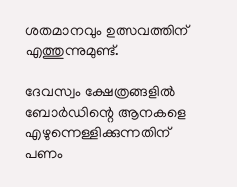ശതമാനവും ഉത്സവത്തിന് എത്തുന്നുമുണ്ട്.

ദേവസ്വം ക്ഷേത്രങ്ങളില്‍ ബോര്‍ഡിന്റെ ആനകളെ എഴുന്നെള്ളിക്കുന്നതിന് പണം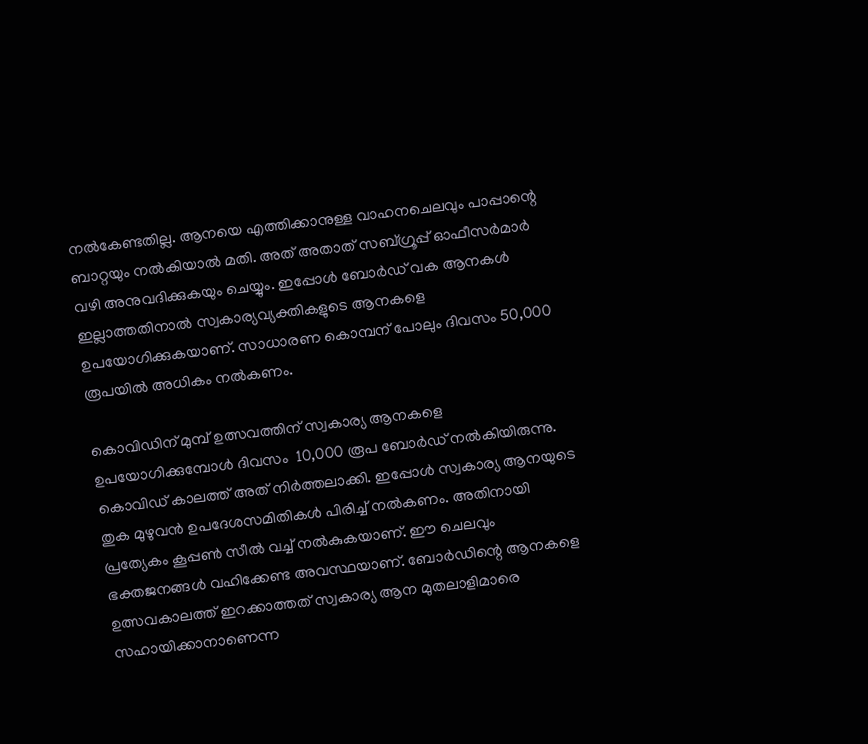നല്‍കേണ്ടതില്ല. ആനയെ എത്തിക്കാനുള്ള വാഹനചെലവും പാപ്പാന്റെ ബാറ്റയും നല്‍കിയാല്‍ മതി. അത് അതാത് സബ്ഗ്രൂപ്പ് ഓഫീസര്‍മാര്‍ വഴി അനുവദിക്കുകയും ചെയ്യും. ഇപ്പോള്‍ ബോര്‍ഡ് വക ആനകള്‍ ഇല്ലാത്തതിനാല്‍ സ്വകാര്യവ്യക്തികളുടെ ആനകളെ ഉപയോഗിക്കുകയാണ്. സാധാരണ കൊമ്പന് പോലും ദിവസം 50,000 രൂപയില്‍ അധികം നല്‍കണം.

കൊവിഡിന് മുമ്പ് ഉത്സവത്തിന് സ്വകാര്യ ആനകളെ ഉപയോഗിക്കുമ്പോള്‍ ദിവസം  10,000 രൂപ ബോര്‍ഡ് നല്‍കിയിരുന്നു. കൊവിഡ് കാലത്ത് അത് നിര്‍ത്തലാക്കി. ഇപ്പോള്‍ സ്വകാര്യ ആനയുടെ തുക മുഴുവന്‍ ഉപദേശസമിതികള്‍ പിരിച്ച് നല്‍കണം. അതിനായി പ്രത്യേകം കൂപ്പണ്‍ സീല്‍ വച്ച് നല്‍കുകയാണ്. ഈ ചെലവും ഭക്തജനങ്ങള്‍ വഹിക്കേണ്ട അവസ്ഥയാണ്. ബോര്‍ഡിന്റെ ആനകളെ ഉത്സവകാലത്ത് ഇറക്കാത്തത് സ്വകാര്യ ആന മുതലാളിമാരെ സഹായിക്കാനാണെന്ന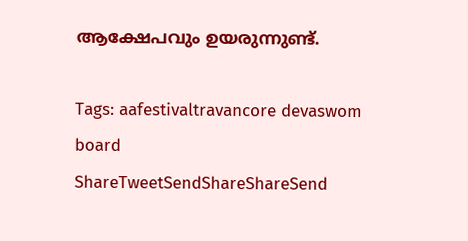ആക്ഷേപവും ഉയരുന്നുണ്ട്.

Tags: aafestivaltravancore devaswom board
ShareTweetSendShareShareSend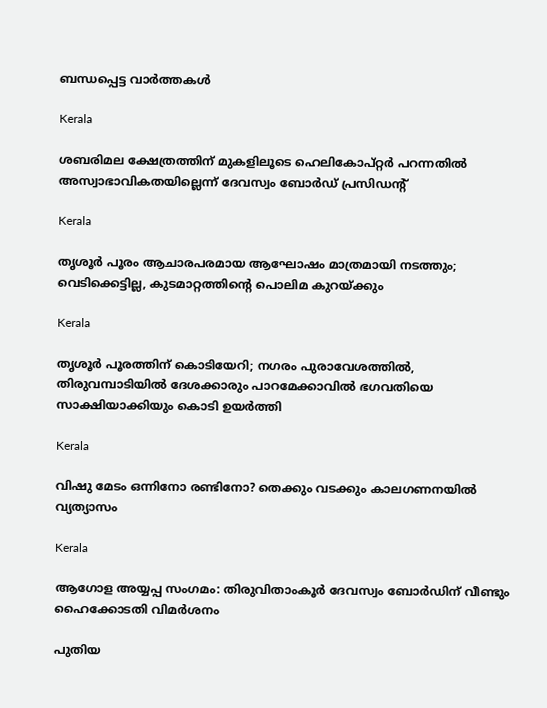ബന്ധപ്പെട്ട വാര്‍ത്തകള്‍

Kerala

ശബരിമല ക്ഷേത്രത്തിന് മുകളിലൂടെ ഹെലികോപ്റ്റര്‍ പറന്നതില്‍ അസ്വാഭാവികതയില്ലെന്ന് ദേവസ്വം ബോര്‍ഡ് പ്രസിഡന്റ്

Kerala

തൃശൂർ പൂരം ആചാരപരമായ ആഘോഷം മാത്രമായി നടത്തും; വെടിക്കെട്ടില്ല, കുടമാറ്റത്തിന്റെ പൊലിമ കുറയ്‌ക്കും

Kerala

തൃശൂർ പൂരത്തിന് കൊടിയേറി; നഗരം പുരാവേശത്തിൽ, തിരുവമ്പാടിയില്‍ ദേശക്കാരും പാറമേക്കാവിൽ ഭഗവതിയെ സാക്ഷിയാക്കിയും കൊടി ഉയർത്തി

Kerala

വിഷു മേടം ഒന്നിനോ രണ്ടിനോ? തെക്കും വടക്കും കാലഗണനയില്‍ വ്യത്യാസം

Kerala

ആഗോള അയ്യപ്പ സംഗമം: തിരുവിതാംകൂര്‍ ദേവസ്വം ബോര്‍ഡിന് വീണ്ടും ഹൈക്കോടതി വിമര്‍ശനം

പുതിയ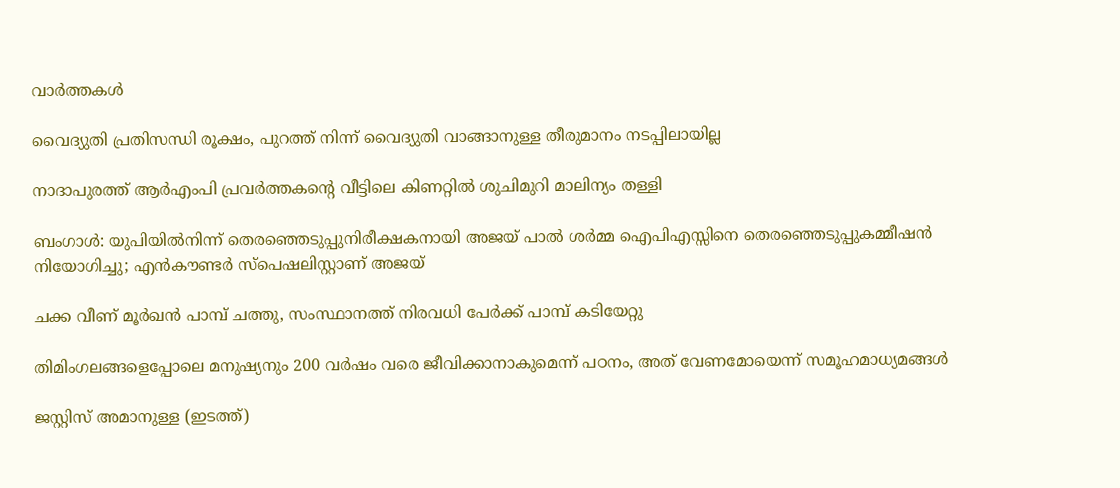വാര്‍ത്തകള്‍

വൈദ്യുതി പ്രതിസന്ധി രൂക്ഷം, പുറത്ത് നിന്ന് വൈദ്യുതി വാങ്ങാനുള്ള തീരുമാനം നടപ്പിലായില്ല

നാദാപുരത്ത് ആര്‍എംപി പ്രവര്‍ത്തകന്റെ വീട്ടിലെ കിണറ്റില്‍ ശുചിമുറി മാലിന്യം തള്ളി

ബംഗാൾ: യുപിയിൽനിന്ന് തെരഞ്ഞെടുപ്പുനിരീക്ഷകനായി അജയ് പാൽ ശർമ്മ ഐപിഎസ്സിനെ തെരഞ്ഞെടുപ്പുകമ്മീഷൻ നിയോഗിച്ചു; എൻകൗണ്ടർ സ്‌പെഷലിസ്റ്റാണ് അജയ്

ചക്ക വീണ് മൂര്‍ഖന്‍ പാമ്പ് ചത്തു, സംസ്ഥാനത്ത് നിരവധി പേര്‍ക്ക് പാമ്പ് കടിയേറ്റു

തിമിംഗലങ്ങളെപ്പോലെ മനുഷ്യനും 200 വര്‍ഷം വരെ ജീവിക്കാനാകുമെന്ന് പഠനം, അത് വേണമോയെന്ന് സമൂഹമാധ്യമങ്ങള്‍

ജസ്റ്റിസ് അമാനുള്ള (ഇടത്ത്)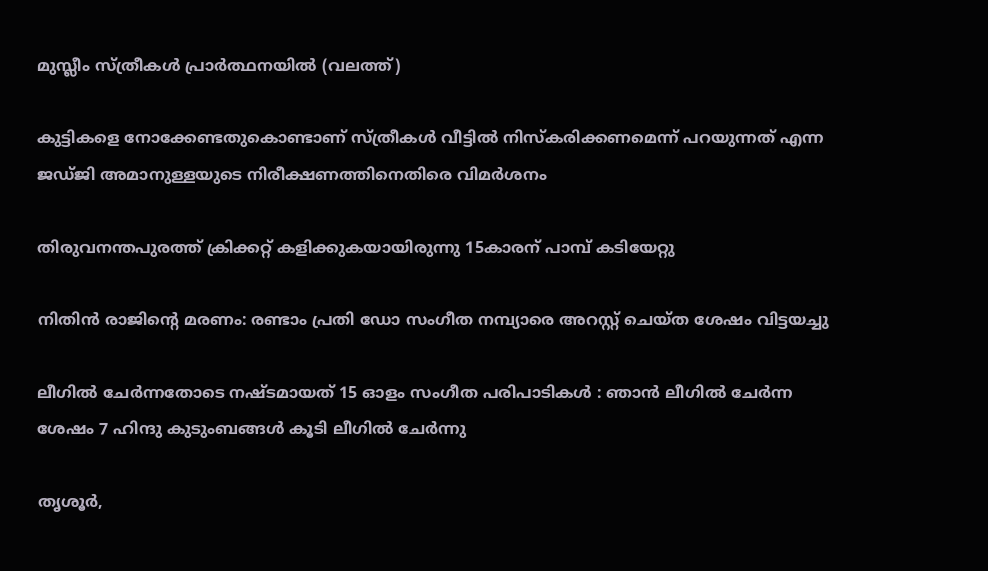മുസ്ലീം സ്ത്രീകള്‍ പ്രാര്‍ത്ഥനയില്‍ (വലത്ത്)

കുട്ടികളെ നോക്കേണ്ടതുകൊണ്ടാണ് സ്ത്രീകള്‍ വീട്ടില്‍ നിസ്കരിക്കണമെന്ന് പറയുന്നത് എന്ന ജഡ്ജി അമാനുള്ളയുടെ നിരീക്ഷണത്തിനെതിരെ വിമര്‍ശനം

തിരുവനന്തപുരത്ത് ക്രിക്കറ്റ് കളിക്കുകയായിരുന്നു 15കാരന് പാമ്പ് കടിയേറ്റു

നിതിന്‍ രാജിന്റെ മരണം: രണ്ടാം പ്രതി ഡോ സംഗീത നമ്പ്യാരെ അറസ്റ്റ് ചെയ്ത ശേഷം വിട്ടയച്ചു

ലീഗിൽ ചേർന്നതോടെ നഷ്ടമായത് 15 ഓളം സംഗീത പരിപാടികൾ : ഞാൻ ലീഗിൽ ചേർന്ന ശേഷം 7 ഹിന്ദു കുടുംബങ്ങൾ കൂടി ലീഗിൽ ചേർന്നു

തൃശൂര്‍,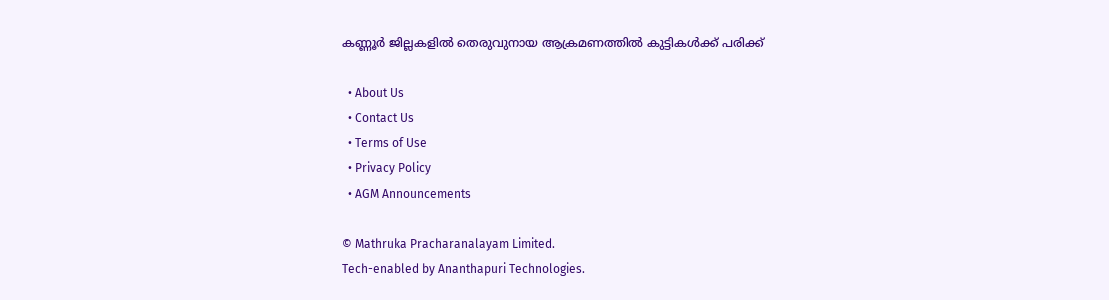കണ്ണൂര്‍ ജില്ലകളില്‍ തെരുവുനായ ആക്രമണത്തില്‍ കുട്ടികള്‍ക്ക് പരിക്ക്

  • About Us
  • Contact Us
  • Terms of Use
  • Privacy Policy
  • AGM Announcements

© Mathruka Pracharanalayam Limited.
Tech-enabled by Ananthapuri Technologies.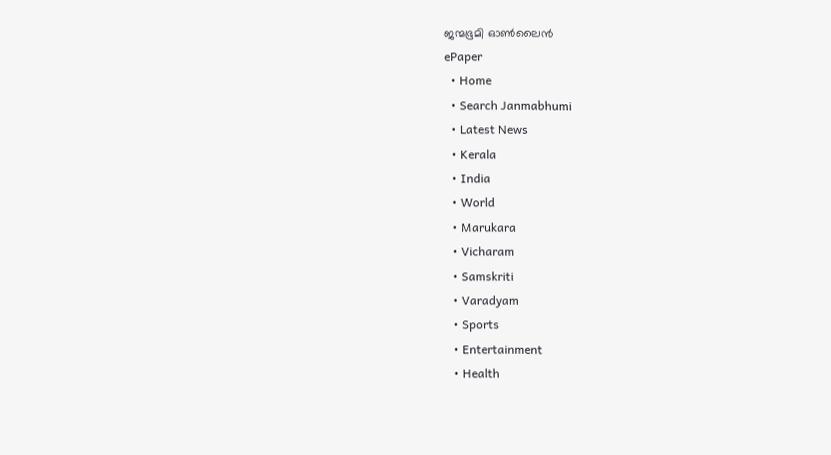ജന്മഭൂമി ഓണ്‍ലൈന്‍
ePaper
  • Home
  • Search Janmabhumi
  • Latest News
  • Kerala
  • India
  • World
  • Marukara
  • Vicharam
  • Samskriti
  • Varadyam
  • Sports
  • Entertainment
  • Health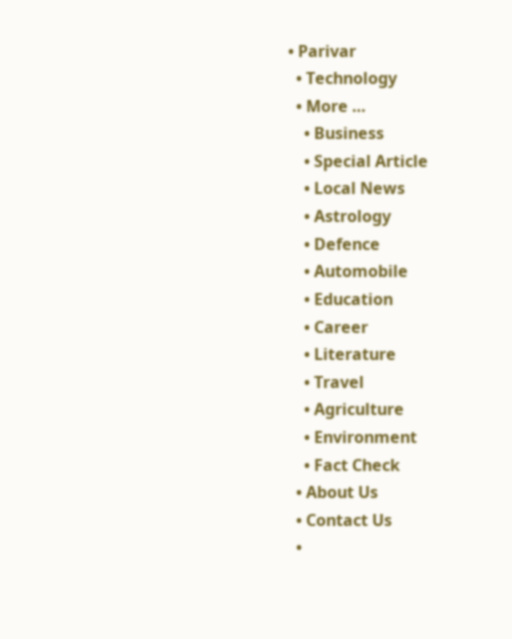• Parivar
  • Technology
  • More …
    • Business
    • Special Article
    • Local News
    • Astrology
    • Defence
    • Automobile
    • Education
    • Career
    • Literature
    • Travel
    • Agriculture
    • Environment
    • Fact Check
  • About Us
  • Contact Us
  •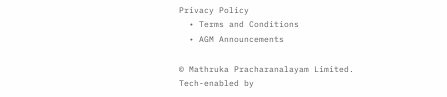Privacy Policy
  • Terms and Conditions
  • AGM Announcements

© Mathruka Pracharanalayam Limited.
Tech-enabled by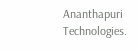Ananthapuri Technologies.